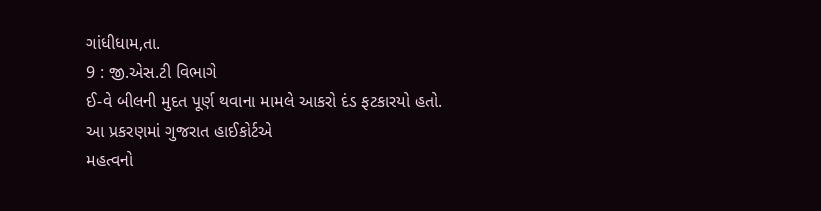ગાંધીધામ,તા.
9 : જી.એસ.ટી વિભાગે
ઈ-વે બીલની મુદત પૂર્ણ થવાના મામલે આકરો દંડ ફટકારયો હતો. આ પ્રકરણમાં ગુજરાત હાઈકોર્ટએ
મહત્વનો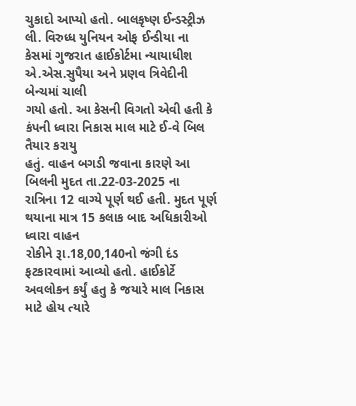ચુકાદો આપ્યો હતો. બાલકૃષ્ણ ઈન્ડસ્ટ્રીઝ લી. વિરુધ્ધ યુનિયન ઓફ ઈન્ડીયા ના
કેસમાં ગુજરાત હાઈકોર્ટમા ન્યાયાધીશ એ.એસ.સુપૈયા અને પ્રણવ ત્રિવેદીની બેન્ચમાં ચાલી
ગયો હતો. આ કેસની વિગતો એવી હતી કે કંપની ધ્વારા નિકાસ માલ માટે ઈ-વે બિલ તૈયાર કરાયુ
હતું. વાહન બગડી જવાના કારણે આ બિલની મુદત તા.22-03-2025 ના
રાત્રિના 12 વાગ્યે પૂર્ણ થઈ હતી. મુદત પૂર્ણ
થયાના માત્ર 15 કલાક બાદ અધિકારીઓ ધ્વારા વાહન
રોકીને રૂા.18,00,140નો જંગી દંડ
ફટકારવામાં આવ્યો હતો. હાઈકોર્ટે અવલોકન કર્યું હતુ કે જયારે માલ નિકાસ માટે હોય ત્યારે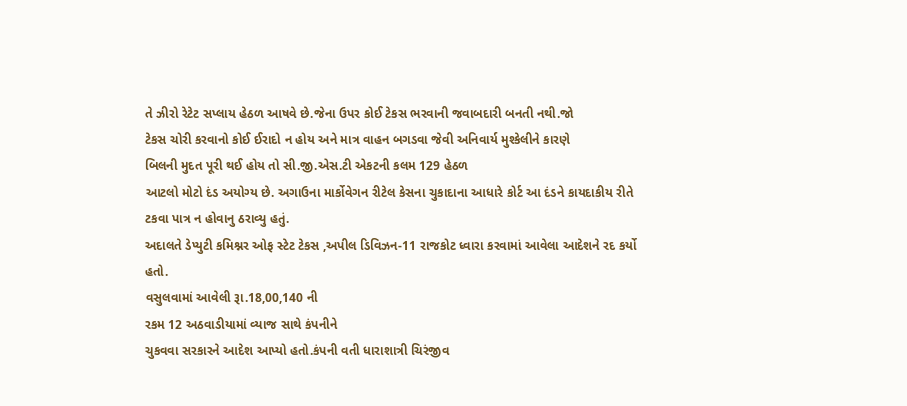તે ઝીરો રેટેટ સપ્લાય હેઠળ આષવે છે.જેના ઉપર કોઈ ટેકસ ભરવાની જવાબદારી બનતી નથી.જો
ટેકસ ચોરી કરવાનો કોઈ ઈરાદો ન હોય અને માત્ર વાહન બગડવા જેવી અનિવાર્ય મુશ્કેલીને કારણે
બિલની મુદત પૂરી થઈ હોય તો સી.જી.એસ.ટી એકટની કલમ 129 હેઠળ
આટલો મોટો દંડ અયોગ્ય છે. અગાઉના માર્કોવેગન રીટેલ કેસના ચુકાદાના આધારે કોર્ટ આ દંડને કાયદાકીય રીતે ટકવા પાત્ર ન હોવાનુ ઠરાવ્યુ હતું.
અદાલતે ડેપ્યુટી કમિશ્નર ઓફ સ્ટેટ ટેકસ ,અપીલ ડિવિઝન-11 રાજકોટ ધ્વારા કરવામાં આવેલા આદેશને રદ કર્યો હતો.
વસુલવામાં આવેલી રૂા.18,00,140 ની
રકમ 12 અઠવાડીયામાં વ્યાજ સાથે કંપનીને
ચુકવવા સરકારને આદેશ આપ્યો હતો.કંપની વતી ધારાશાત્રી ચિરંજીવ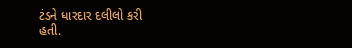ટંડને ધારદાર દલીલો કરી
હતી.